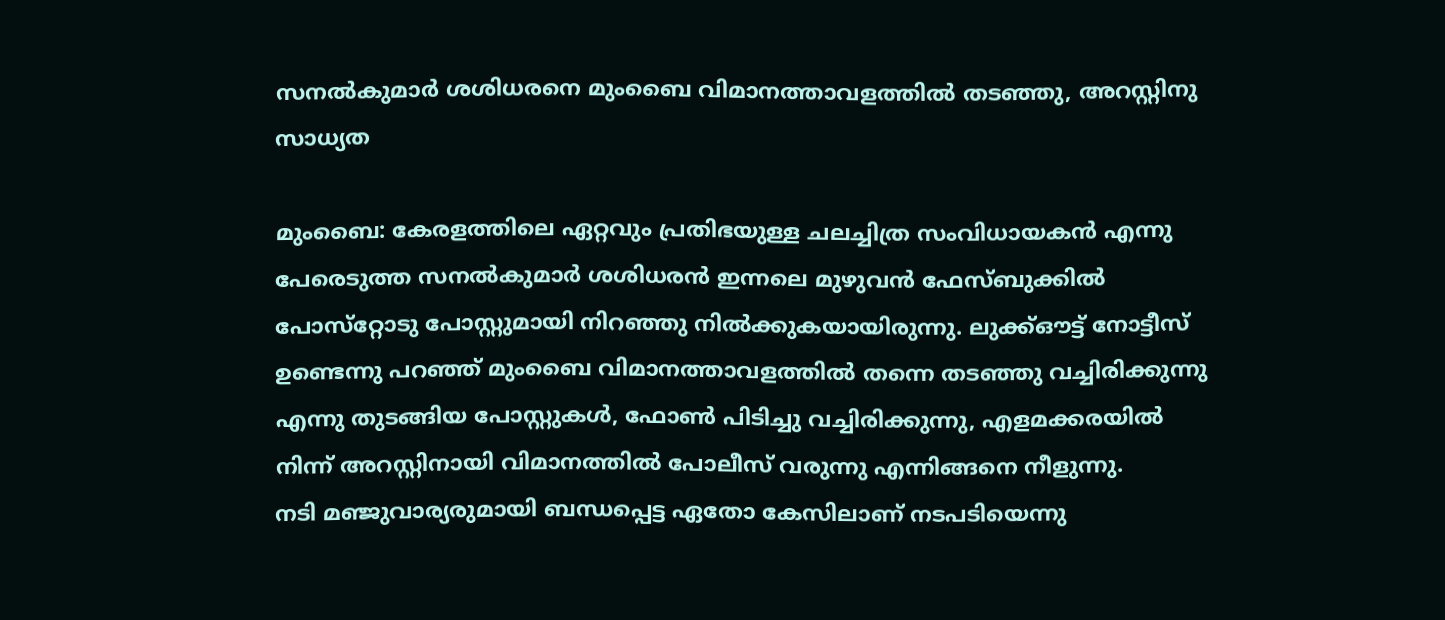സനല്‍കുമാര്‍ ശശിധരനെ മുംബൈ വിമാനത്താവളത്തില്‍ തടഞ്ഞു, അറസ്റ്റിനു സാധ്യത

മുംബൈ: കേരളത്തിലെ ഏറ്റവും പ്രതിഭയുള്ള ചലച്ചിത്ര സംവിധായകന്‍ എന്നു പേരെടുത്ത സനല്‍കുമാര്‍ ശശിധരന്‍ ഇന്നലെ മുഴുവന്‍ ഫേസ്ബുക്കില്‍ പോസ്‌റ്റോടു പോസ്റ്റുമായി നിറഞ്ഞു നില്‍ക്കുകയായിരുന്നു. ലുക്ക്ഔട്ട് നോട്ടീസ് ഉണ്ടെന്നു പറഞ്ഞ് മുംബൈ വിമാനത്താവളത്തില്‍ തന്നെ തടഞ്ഞു വച്ചിരിക്കുന്നു എന്നു തുടങ്ങിയ പോസ്റ്റുകള്‍, ഫോണ്‍ പിടിച്ചു വച്ചിരിക്കുന്നു, എളമക്കരയില്‍ നിന്ന് അറസ്റ്റിനായി വിമാനത്തില്‍ പോലീസ് വരുന്നു എന്നിങ്ങനെ നീളുന്നു.
നടി മഞ്ജുവാര്യരുമായി ബന്ധപ്പെട്ട ഏതോ കേസിലാണ് നടപടിയെന്നു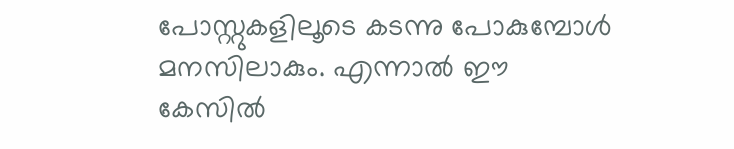പോസ്റ്റുകളിലൂടെ കടന്നു പോകുമ്പോള്‍ മനസിലാകും. എന്നാല്‍ ഈ കേസില്‍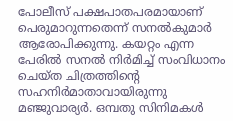പോലീസ് പക്ഷപാതപരമായാണ് പെരുമാറുന്നതെന്ന് സനല്‍കുമാര്‍ ആരോപിക്കുന്നു. കയറ്റം എന്ന പേരില്‍ സനല്‍ നിര്‍മിച്ച് സംവിധാനം ചെയ്ത ചിത്രത്തിന്റെ സഹനിര്‍മാതാവായിരുന്നു മഞ്ജുവാര്യര്‍. ഒമ്പതു സിനിമകള്‍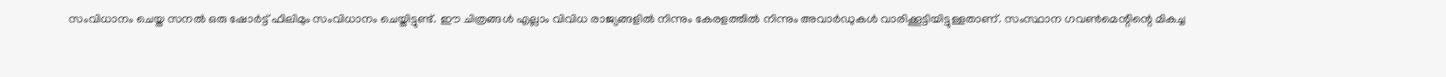സംവിധാനം ചെയ്ത സനല്‍ ഒരു ഷോര്‍ട്ട് ഫിലിമും സംവിധാനം ചെയ്തിട്ടുണ്ട്. ഈ ചിത്രങ്ങള്‍ എല്ലാം വിവിധ രാജ്യങ്ങളില്‍ നിന്നും കേരളത്തില്‍ നിന്നും അവാര്‍ഡുകള്‍ വാരിക്കൂട്ടിയിട്ടുള്ളതാണ്. സംസ്ഥാന ഗവണ്‍മെന്റിന്റെ മികച്ച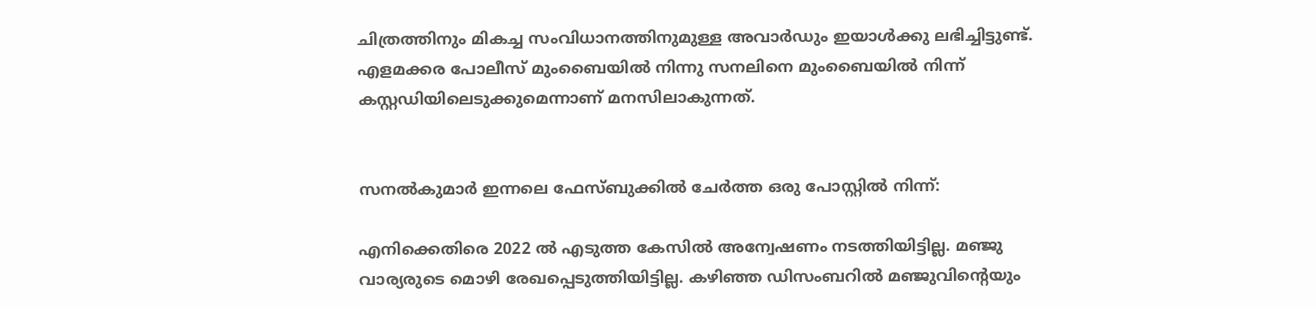ചിത്രത്തിനും മികച്ച സംവിധാനത്തിനുമുള്ള അവാര്‍ഡും ഇയാള്‍ക്കു ലഭിച്ചിട്ടുണ്ട്.
എളമക്കര പോലീസ് മുംബൈയില്‍ നിന്നു സനലിനെ മുംബൈയില്‍ നിന്ന് കസ്റ്റഡിയിലെടുക്കുമെന്നാണ് മനസിലാകുന്നത്.


സനല്‍കുമാര്‍ ഇന്നലെ ഫേസ്ബുക്കില്‍ ചേര്‍ത്ത ഒരു പോസ്റ്റില്‍ നിന്ന്:

എനിക്കെതിരെ 2022 ൽ എടുത്ത കേസിൽ അന്വേഷണം നടത്തിയിട്ടില്ല. മഞ്ജു വാര്യരുടെ മൊഴി രേഖപ്പെടുത്തിയിട്ടില്ല. കഴിഞ്ഞ ഡിസംബറിൽ മഞ്ജുവിന്റെയും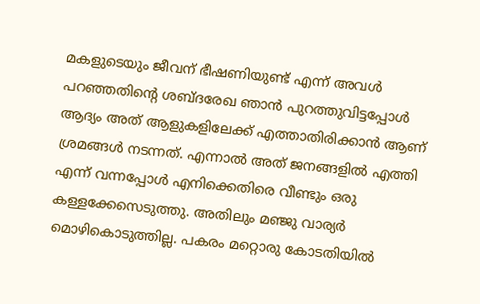മകളുടെയും ജീവന് ഭീഷണിയുണ്ട് എന്ന് അവൾ പറഞ്ഞതിന്റെ ശബ്ദരേഖ ഞാൻ പുറത്തുവിട്ടപ്പോൾ ആദ്യം അത് ആളുകളിലേക്ക് എത്താതിരിക്കാൻ ആണ് ശ്രമങ്ങൾ നടന്നത്. എന്നാൽ അത് ജനങ്ങളിൽ എത്തി എന്ന് വന്നപ്പോൾ എനിക്കെതിരെ വീണ്ടും ഒരു കള്ളക്കേസെടുത്തു. അതിലും മഞ്ജു വാര്യർ മൊഴികൊടുത്തില്ല. പകരം മറ്റൊരു കോടതിയിൽ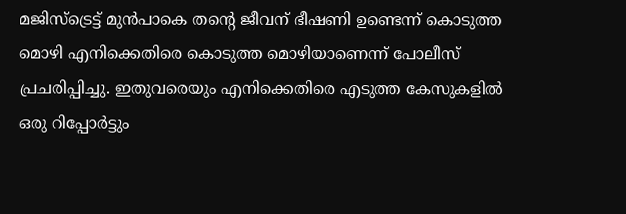മജിസ്‌ട്രെട്ട് മുൻപാകെ തന്റെ ജീവന് ഭീഷണി ഉണ്ടെന്ന് കൊടുത്ത മൊഴി എനിക്കെതിരെ കൊടുത്ത മൊഴിയാണെന്ന് പോലീസ് പ്രചരിപ്പിച്ചു. ഇതുവരെയും എനിക്കെതിരെ എടുത്ത കേസുകളിൽ ഒരു റിപ്പോർട്ടും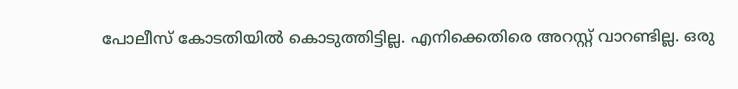പോലീസ് കോടതിയിൽ കൊടുത്തിട്ടില്ല. എനിക്കെതിരെ അറസ്റ്റ് വാറണ്ടില്ല. ഒരു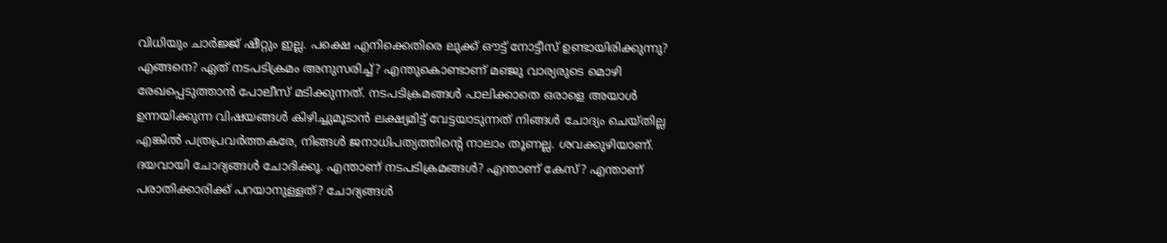വിധിയും ചാർജ്ജ് ഷീറ്റും ഇല്ല. പക്ഷെ എനിക്കെതിരെ ലുക്ക് ഔട്ട് നോട്ടീസ് ഉണ്ടായിരിക്കുന്നു? എങ്ങനെ? ഏത് നടപടിക്രമം അനുസരിച്ച്? എന്തുകൊണ്ടാണ് മഞ്ജു വാര്യരുടെ മൊഴി രേഖപ്പെടുത്താൻ പോലീസ് മടിക്കുന്നത്. നടപടിക്രമങ്ങൾ പാലിക്കാതെ ഒരാളെ അയാൾ ഉന്നയിക്കുന്ന വിഷയങ്ങൾ കിഴിച്ചുമൂടാൻ ലക്ഷ്യമിട്ട് വേട്ടയാടുന്നത് നിങ്ങൾ ചോദ്യം ചെയ്തില്ല എങ്കിൽ പത്രപ്രവർത്തകരേ, നിങ്ങൾ ജനാധിപത്യത്തിന്റെ നാലാം തൂണല്ല. ശവക്കുഴിയാണ്. ദയവായി ചോദ്യങ്ങൾ ചോദിക്കൂ. എന്താണ് നടപടിക്രമങ്ങൾ? എന്താണ് കേസ്? എന്താണ് പരാതിക്കാരിക്ക് പറയാനുള്ളത്? ചോദ്യങ്ങൾ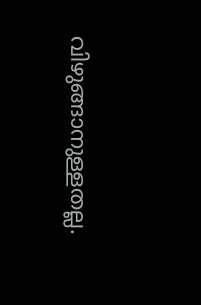വിഴുങ്ങാനുള്ളതല്ല.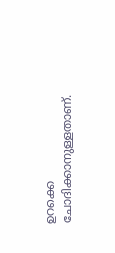ഉറക്കെ ചോദിക്കാനുള്ളതാണ്.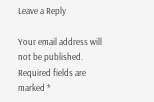Leave a Reply

Your email address will not be published. Required fields are marked *